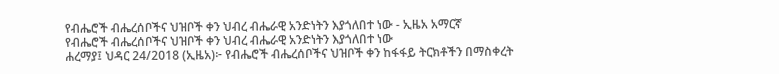የብሔሮች ብሔረሰቦችና ህዝቦች ቀን ህብረ ብሔራዊ አንድነትን እያጎለበተ ነው - ኢዜአ አማርኛ
የብሔሮች ብሔረሰቦችና ህዝቦች ቀን ህብረ ብሔራዊ አንድነትን እያጎለበተ ነው
ሐረማያ፤ ህዳር 24/2018 (ኢዜአ)፦ የብሔሮች ብሔረሰቦችና ህዝቦች ቀን ከፋፋይ ትርክቶችን በማስቀረት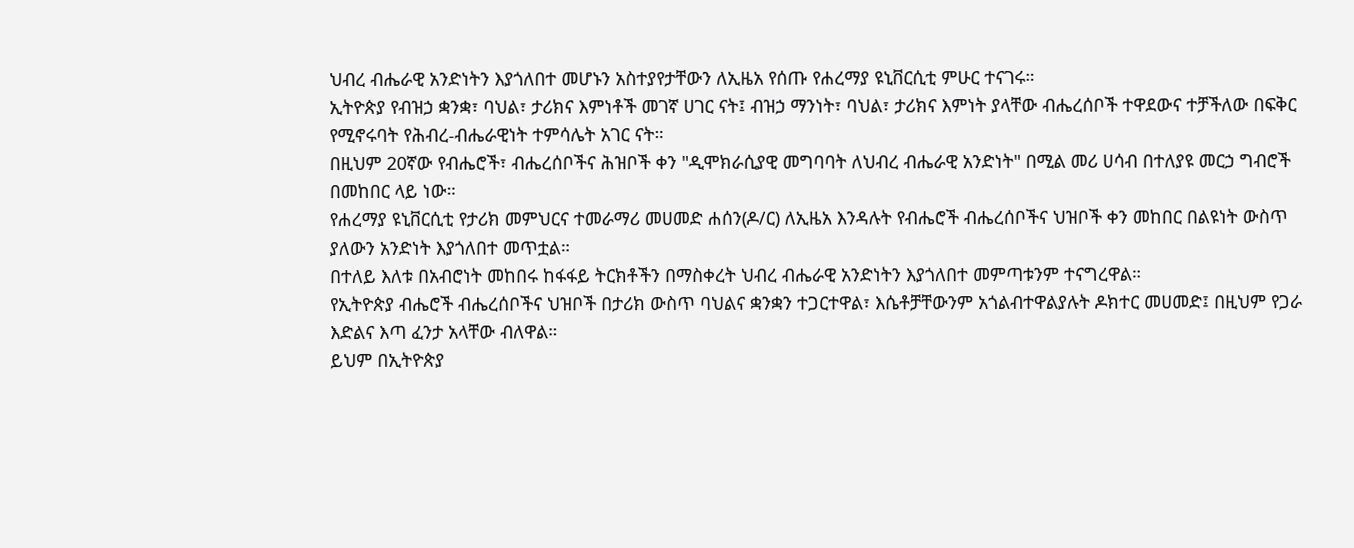ህብረ ብሔራዊ አንድነትን እያጎለበተ መሆኑን አስተያየታቸውን ለኢዜአ የሰጡ የሐረማያ ዩኒቨርሲቲ ምሁር ተናገሩ።
ኢትዮጵያ የብዝኃ ቋንቋ፣ ባህል፣ ታሪክና እምነቶች መገኛ ሀገር ናት፤ ብዝኃ ማንነት፣ ባህል፣ ታሪክና እምነት ያላቸው ብሔረሰቦች ተዋደውና ተቻችለው በፍቅር የሚኖሩባት የሕብረ-ብሔራዊነት ተምሳሌት አገር ናት።
በዚህም 20ኛው የብሔሮች፣ ብሔረሰቦችና ሕዝቦች ቀን "ዲሞክራሲያዊ መግባባት ለህብረ ብሔራዊ አንድነት" በሚል መሪ ሀሳብ በተለያዩ መርኃ ግብሮች በመከበር ላይ ነው።
የሐረማያ ዩኒቨርሲቲ የታሪክ መምህርና ተመራማሪ መሀመድ ሐሰን(ዶ/ር) ለኢዜአ እንዳሉት የብሔሮች ብሔረሰቦችና ህዝቦች ቀን መከበር በልዩነት ውስጥ ያለውን አንድነት እያጎለበተ መጥቷል።
በተለይ እለቱ በአብሮነት መከበሩ ከፋፋይ ትርክቶችን በማስቀረት ህብረ ብሔራዊ አንድነትን እያጎለበተ መምጣቱንም ተናግረዋል።
የኢትዮጵያ ብሔሮች ብሔረሰቦችና ህዝቦች በታሪክ ውስጥ ባህልና ቋንቋን ተጋርተዋል፣ እሴቶቻቸውንም አጎልብተዋልያሉት ዶክተር መሀመድ፤ በዚህም የጋራ እድልና እጣ ፈንታ አላቸው ብለዋል።
ይህም በኢትዮጵያ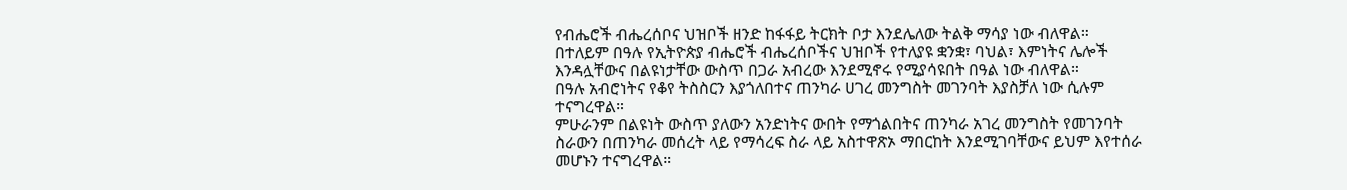የብሔሮች ብሔረሰቦና ህዝቦች ዘንድ ከፋፋይ ትርክት ቦታ እንደሌለው ትልቅ ማሳያ ነው ብለዋል።
በተለይም በዓሉ የኢትዮጵያ ብሔሮች ብሔረሰቦችና ህዝቦች የተለያዩ ቋንቋ፣ ባህል፣ እምነትና ሌሎች እንዳሏቸውና በልዩነታቸው ውስጥ በጋራ አብረው እንደሚኖሩ የሚያሳዩበት በዓል ነው ብለዋል።
በዓሉ አብሮነትና የቆየ ትስስርን እያጎለበተና ጠንካራ ሀገረ መንግስት መገንባት እያስቻለ ነው ሲሉም ተናግረዋል።
ምሁራንም በልዩነት ውስጥ ያለውን አንድነትና ውበት የማጎልበትና ጠንካራ አገረ መንግስት የመገንባት ስራውን በጠንካራ መሰረት ላይ የማሳረፍ ስራ ላይ አስተዋጽኦ ማበርከት እንደሚገባቸውና ይህም እየተሰራ መሆኑን ተናግረዋል።